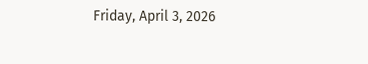Friday, April 3, 2026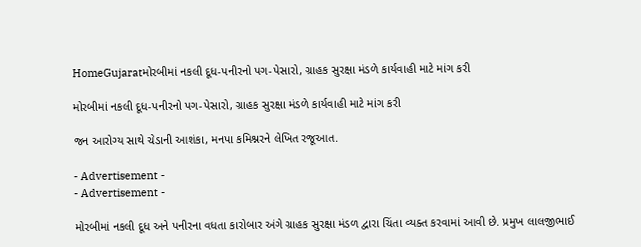HomeGujaratમોરબીમાં નકલી દૂધ-પનીરનો પગ-પેસારો, ગ્રાહક સુરક્ષા મંડળે કાર્યવાહી માટે માંગ કરી

મોરબીમાં નકલી દૂધ-પનીરનો પગ-પેસારો, ગ્રાહક સુરક્ષા મંડળે કાર્યવાહી માટે માંગ કરી

જન આરોગ્ય સાથે ચેડાની આશંકા, મનપા કમિશ્નરને લેખિત રજૂઆત.

- Advertisement -
- Advertisement -

મોરબીમાં નકલી દૂધ અને પનીરના વધતા કારોબાર અંગે ગ્રાહક સુરક્ષા મંડળ દ્વારા ચિંતા વ્યક્ત કરવામાં આવી છે. પ્રમુખ લાલજીભાઈ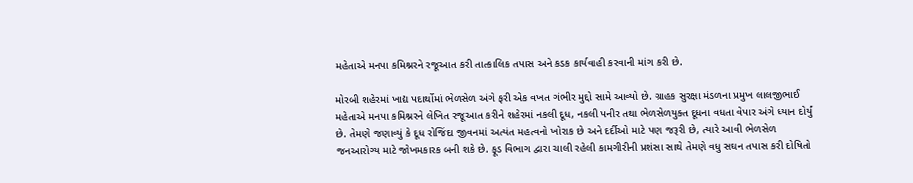મહેતાએ મનપા કમિશ્નરને રજૂઆત કરી તાત્કાલિક તપાસ અને કડક કાર્યવાહી કરવાની માંગ કરી છે.

મોરબી શહેરમાં ખાદ્ય પદાર્થોમાં ભેળસેળ અંગે ફરી એક વખત ગંભીર મુદ્દો સામે આવ્યો છે. ગ્રાહક સુરક્ષા મંડળના પ્રમુખ લાલજીભાઈ મહેતાએ મનપા કમિશ્નરને લેખિત રજૂઆત કરીને શહેરમાં નકલી દૂધ, નકલી પનીર તથા ભેળસેળયુક્ત દૂધના વધતા વેપાર અંગે ધ્યાન દોર્યું છે. તેમણે જણાવ્યું કે દૂધ રોજિંદા જીવનમાં અત્યંત મહત્વનો ખોરાક છે અને દર્દીઓ માટે પણ જરૂરી છે, ત્યારે આવી ભેળસેળ જનઆરોગ્ય માટે જોખમકારક બની શકે છે. ફૂડ વિભાગ દ્વારા ચાલી રહેલી કામગીરીની પ્રશંસા સાથે તેમણે વધુ સઘન તપાસ કરી દોષિતો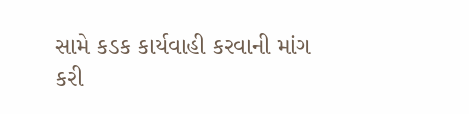સામે કડક કાર્યવાહી કરવાની માંગ કરી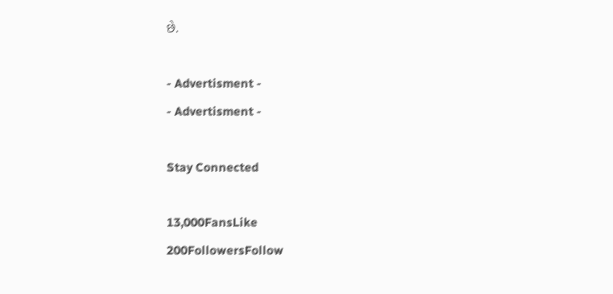છે.

- Advertisment -
- Advertisment -

Stay Connected

13,000FansLike
200FollowersFollow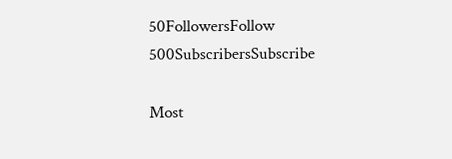50FollowersFollow
500SubscribersSubscribe

Most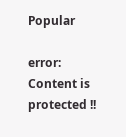Popular

error: Content is protected !!